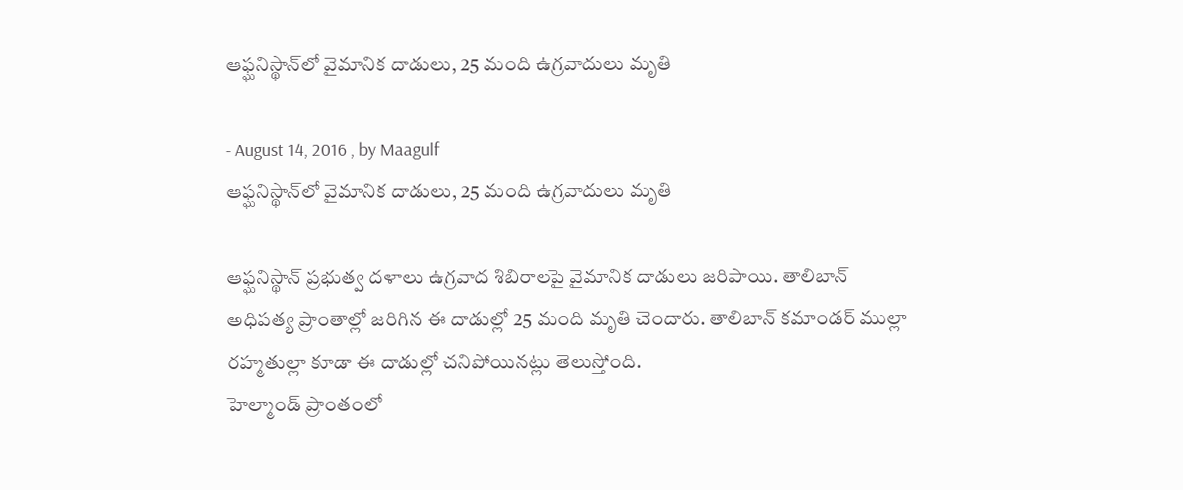ఆఫ్ఘనిస్థాన్‌లో వైమానిక దాడులు, 25 మంది ఉగ్రవాదులు మృతి

- August 14, 2016 , by Maagulf
ఆఫ్ఘనిస్థాన్‌లో వైమానిక దాడులు, 25 మంది ఉగ్రవాదులు మృతి

ఆఫ్ఘనిస్థాన్ ప్రభుత్వ దళాలు ఉగ్రవాద శిబిరాలపై వైమానిక దాడులు జరిపాయి. తాలిబాన్ అధిపత్య ప్రాంతాల్లో జరిగిన ఈ దాడుల్లో 25 మంది మృతి చెందారు. తాలిబాన్ కమాండర్ ముల్లా రహ్మతుల్లా కూడా ఈ దాడుల్లో చనిపోయినట్లు తెలుస్తోంది.
హెల్మాండ్ ప్రాంతంలో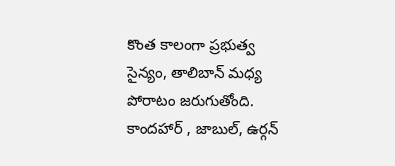కొంత కాలంగా ప్రభుత్వ సైన్యం, తాలిబాన్ మధ్య పోరాటం జరుగుతోంది. కాందహార్ , జాబుల్, ఉర్గన్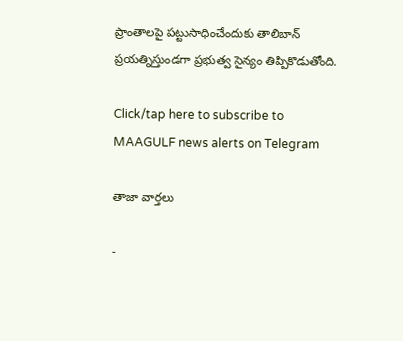ప్రాంతాలపై పట్టుసాధించేందుకు తాలిబాన్ ప్రయత్నిస్తుండగా ప్రభుత్వ సైన్యం తిప్పికొడుతోంది.

Click/tap here to subscribe to MAAGULF news alerts on Telegram

తాజా వార్తలు

-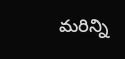మరిన్ని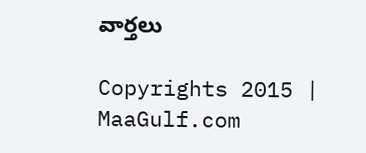వార్తలు

Copyrights 2015 | MaaGulf.com